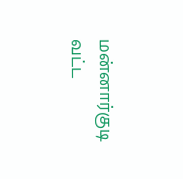மன்னார்குடி வட்ட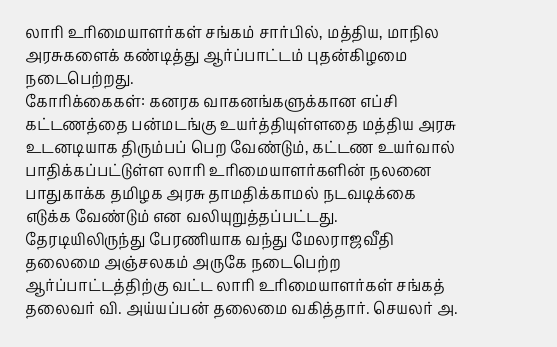லாரி உரிமையாளர்கள் சங்கம் சார்பில், மத்திய, மாநில அரசுகளைக் கண்டித்து ஆர்ப்பாட்டம் புதன்கிழமை நடைபெற்றது.
கோரிக்கைகள்: கனரக வாகனங்களுக்கான எப்சி கட்டணத்தை பன்மடங்கு உயர்த்தியுள்ளதை மத்திய அரசு உடனடியாக திரும்பப் பெற வேண்டும், கட்டண உயர்வால் பாதிக்கப்பட்டுள்ள லாரி உரிமையாளர்களின் நலனை பாதுகாக்க தமிழக அரசு தாமதிக்காமல் நடவடிக்கை எடுக்க வேண்டும் என வலியுறுத்தப்பட்டது.
தேரடியிலிருந்து பேரணியாக வந்து மேலராஜவீதி தலைமை அஞ்சலகம் அருகே நடைபெற்ற ஆர்ப்பாட்டத்திற்கு வட்ட லாரி உரிமையாளர்கள் சங்கத் தலைவர் வி. அய்யப்பன் தலைமை வகித்தார். செயலர் அ.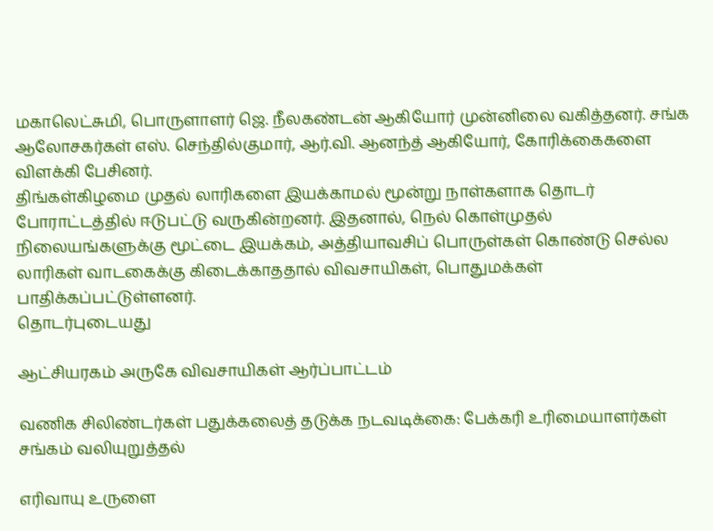மகாலெட்சுமி, பொருளாளர் ஜெ. நீலகண்டன் ஆகியோர் முன்னிலை வகித்தனர். சங்க ஆலோசகர்கள் எஸ். செந்தில்குமார், ஆர்.வி. ஆனந்த் ஆகியோர், கோரிக்கைகளை விளக்கி பேசினர்.
திங்கள்கிழமை முதல் லாரிகளை இயக்காமல் மூன்று நாள்களாக தொடர் போராட்டத்தில் ஈடுபட்டு வருகின்றனர். இதனால், நெல் கொள்முதல் நிலையங்களுக்கு மூட்டை இயக்கம், அத்தியாவசிப் பொருள்கள் கொண்டு செல்ல லாரிகள் வாடகைக்கு கிடைக்காததால் விவசாயிகள், பொதுமக்கள் பாதிக்கப்பட்டுள்ளனர்.
தொடர்புடையது

ஆட்சியரகம் அருகே விவசாயிகள் ஆர்ப்பாட்டம்

வணிக சிலிண்டர்கள் பதுக்கலைத் தடுக்க நடவடிக்கை: பேக்கரி உரிமையாளர்கள் சங்கம் வலியுறுத்தல்

எரிவாயு உருளை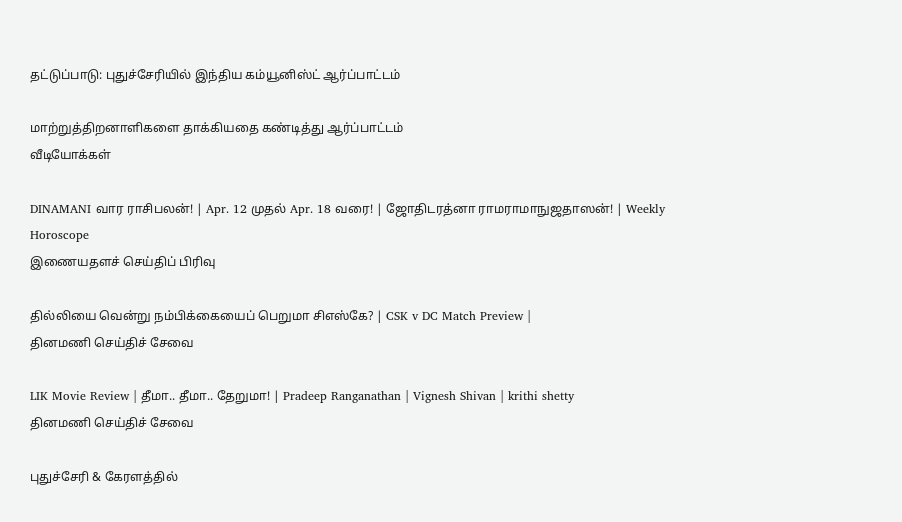தட்டுப்பாடு: புதுச்சேரியில் இந்திய கம்யூனிஸ்ட் ஆர்ப்பாட்டம்

மாற்றுத்திறனாளிகளை தாக்கியதை கண்டித்து ஆர்ப்பாட்டம்
வீடியோக்கள்

DINAMANI வார ராசிபலன்! | Apr. 12 முதல் Apr. 18 வரை! | ஜோதிடரத்னா ராமராமாநுஜதாஸன்! | Weekly Horoscope
இணையதளச் செய்திப் பிரிவு

தில்லியை வென்று நம்பிக்கையைப் பெறுமா சிஎஸ்கே? | CSK v DC Match Preview |
தினமணி செய்திச் சேவை

LIK Movie Review | தீமா.. தீமா.. தேறுமா! | Pradeep Ranganathan | Vignesh Shivan | krithi shetty
தினமணி செய்திச் சேவை

புதுச்சேரி & கேரளத்தில்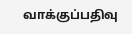வாக்குப்பதிவு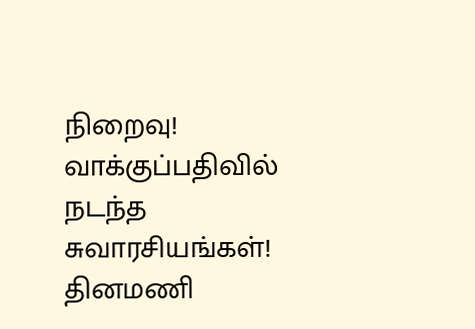நிறைவு! வாக்குப்பதிவில் நடந்த சுவாரசியங்கள்!
தினமணி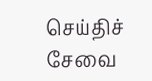செய்திச் சேவை